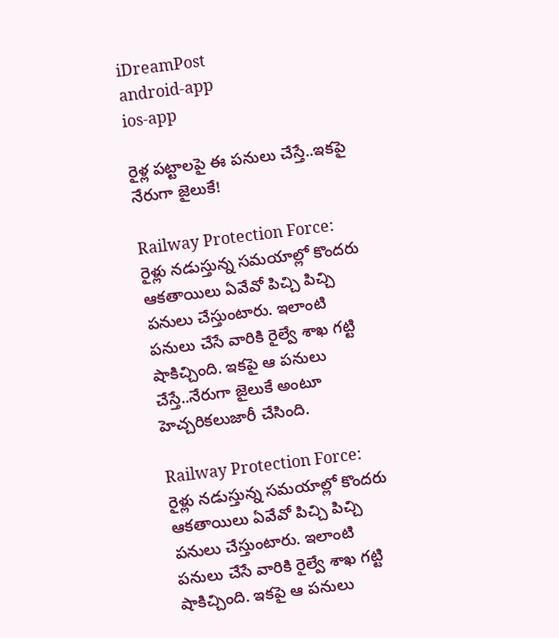iDreamPost
android-app
ios-app

రైళ్ల పట్టాలపై ఈ పనులు చేస్తే..ఇకపై నేరుగా జైలుకే!

Railway Protection Force: రైళ్లు నడుస్తున్న సమయాల్లో కొందరు ఆకతాయిలు ఏవేవో పిచ్చి పిచ్చి పనులు చేస్తుంటారు. ఇలాంటి పనులు చేసే వారికి రైల్వే శాఖ గట్టి షాకిచ్చింది. ఇకపై ఆ పనులు చేస్తే..నేరుగా జైలుకే అంటూ హెచ్చరికలుజారీ చేసింది.

Railway Protection Force: రైళ్లు నడుస్తున్న సమయాల్లో కొందరు ఆకతాయిలు ఏవేవో పిచ్చి పిచ్చి పనులు చేస్తుంటారు. ఇలాంటి పనులు చేసే వారికి రైల్వే శాఖ గట్టి షాకిచ్చింది. ఇకపై ఆ పనులు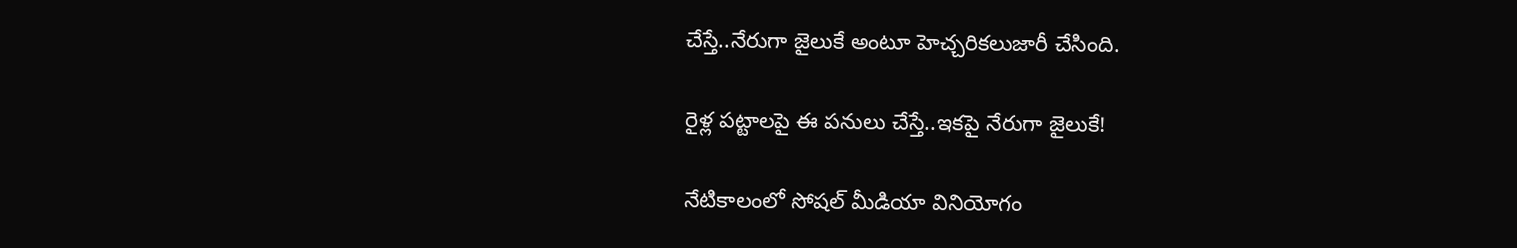చేస్తే..నేరుగా జైలుకే అంటూ హెచ్చరికలుజారీ చేసింది.

రైళ్ల పట్టాలపై ఈ పనులు చేస్తే..ఇకపై నేరుగా జైలుకే!

నేటికాలంలో సోషల్ మీడియా వినియోగం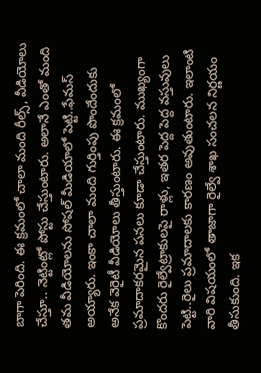బాగా పెరింది. ఈ క్రమంలో చాలా మంది రీల్స్, వీడియోలు చేస్తూ.. నెట్టింట్లో పోస్టు చేస్తుంటారు. అలానే ఎంతో మంది తమ వీడియోలను సోషల్ మీడియాలో పెట్టి..ఫేమస్ అయ్యారు. ఇంకా చాలా మంది గుర్తింపు పొందేందుకు అనేక వెరైటీ వీడియోలు తీస్తుంటారు. ఈ క్రమంలో ప్రమాదాకరమైన పనలు కూడా చేస్తుంటారు. ముఖ్యంగా కొందరు రైల్వేట్రాకులపై రాళ్లు, ఇతర పెద్ద పెద్ద వస్తువులు పెట్టి..రైలు ప్రమాదాలకు కారణం అవుతుంటారు. ఇలాంటి వారి విషయంలో తాజాగా రైల్వే శాఖ సంచలన నిర్ణయం తీసుకుంది. ఇక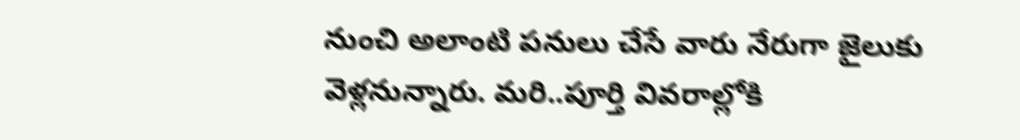నుంచి అలాంటి పనులు చేసే వారు నేరుగా జైలుకు వెళ్లనున్నారు. మరి..పూర్తి వివరాల్లోకి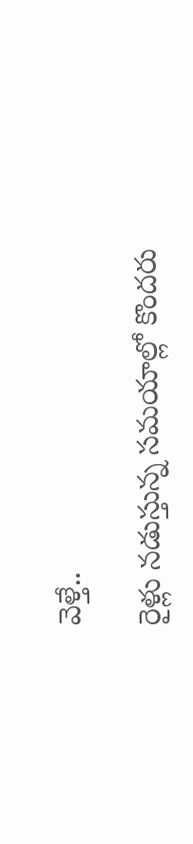వెళ్తే..

రైళ్లు నడుస్తున్న సమయాల్లో కొందరు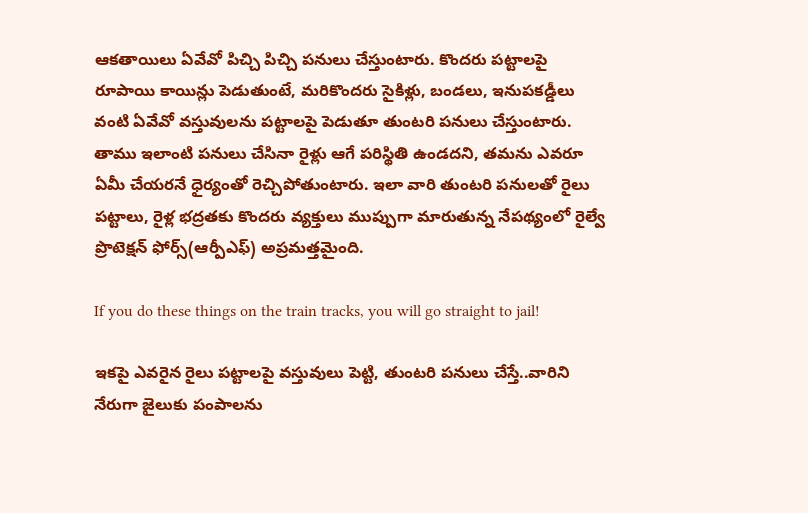ఆకతాయిలు ఏవేవో పిచ్చి పిచ్చి పనులు చేస్తుంటారు. కొందరు పట్టాలపై రూపాయి కాయిన్లు పెడుతుంటే, మరికొందరు సైకిళ్లు, బండలు, ఇనుపకడ్డీలు వంటి ఏవేవో వస్తువులను పట్టాలపై పెడుతూ తుంటరి పనులు చేస్తుంటారు. తాము ఇలాంటి పనులు చేసినా రైళ్లు ఆగే పరిస్థితి ఉండదని, తమను ఎవరూ ఏమీ చేయరనే ధైర్యంతో రెచ్చిపోతుంటారు. ఇలా వారి తుంటరి పనులతో రైలు పట్టాలు, రైళ్ల భద్రతకు కొందరు వ్యక్తులు ముప్పుగా మారుతున్న నేపథ్యంలో రైల్వే ప్రొటెక్షన్ ఫోర్స్(ఆర్పీఎఫ్) అప్రమత్తమైంది.

If you do these things on the train tracks, you will go straight to jail!

ఇకపై ఎవరైన రైలు పట్టాలపై వస్తువులు పెట్టి, తుంటరి పనులు చేస్తే..వారిని నేరుగా జైలుకు పంపాలను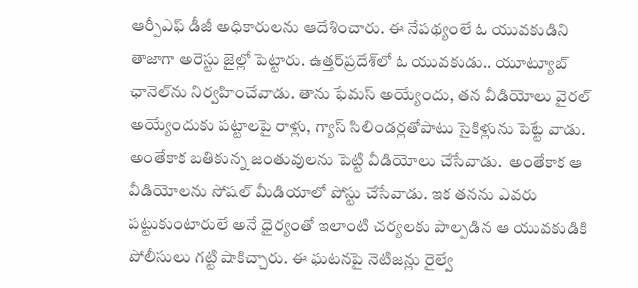ఆర్పీఎఫ్ డీజీ అధికారులను ఆదేశించారు. ఈ నేపథ్యంలే ఓ యువకుడిని తాజాగా అరెస్టు జైల్లో పెట్టారు. ఉత్తర్‌ప్రదేశ్‌లో ఓ యువకుడు.. యూట్యూబ్ ఛానెల్‌ను నిర్వహించేవాడు. తాను ఫేమస్ అయ్యేందు, తన వీడియోలు వైరల్ అయ్యేందుకు పట్టాలపై రాళ్లు, గ్యాస్ సిలిండర్లతోపాటు సైకిళ్లును పెట్టే వాడు. అంతేకాక బతికున్న జంతువులను పెట్టి వీడియోలు చేసేవాడు.  అంతేకాక ఆ వీడియోలను సోషల్ మీడియాలో పోస్టు చేసేవాడు. ఇక తనను ఎవరు పట్టుకుంటారులే అనే ధైర్యంతో ఇలాంటి చర్యలకు పాల్పడిన ఆ యువకుడికి పోలీసులు గట్టి షాకిచ్చారు. ఈ ఘటనపై నెటిజన్లు రైల్వే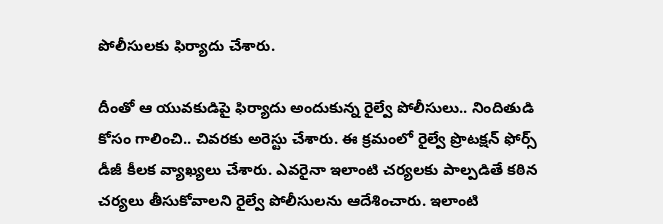పోలీసులకు ఫిర్యాదు చేశారు.

దీంతో ఆ యువకుడిపై ఫిర్యాదు అందుకున్న రైల్వే పోలీసులు.. నిందితుడి కోసం గాలించి.. చివరకు అరెస్టు చేశారు. ఈ క్రమంలో రైల్వే ప్రొటక్షన్ ఫోర్స్ డీజీ కీలక వ్యాఖ్యలు చేశారు. ఎవరైనా ఇలాంటి చర్యలకు పాల్పడితే కఠిన చర్యలు తీసుకోవాలని రైల్వే పోలీసులను ఆదేశించారు. ఇలాంటి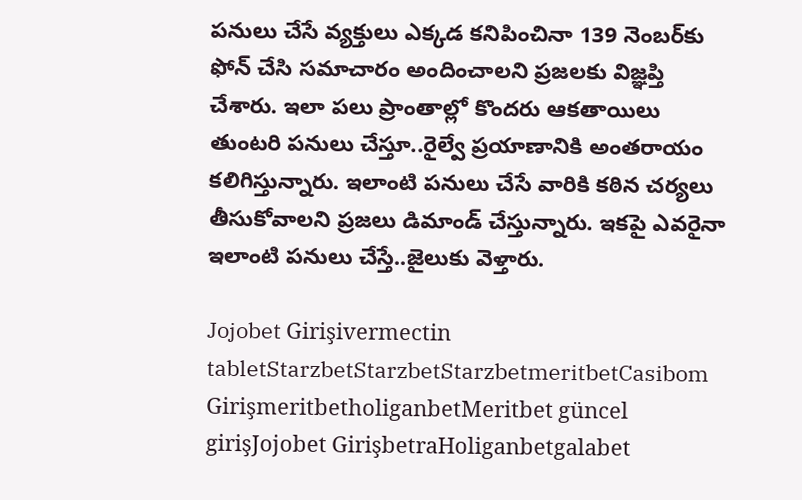పనులు చేసే వ్యక్తులు ఎక్కడ కనిపించినా 139 నెంబర్‌కు ఫోన్ చేసి సమాచారం అందించాలని ప్రజలకు విజ్ఞప్తి చేశారు. ఇలా పలు ప్రాంతాల్లో కొందరు ఆకతాయిలు  తుంటరి పనులు చేస్తూ..రైల్వే ప్రయాణానికి అంతరాయం కలిగిస్తున్నారు. ఇలాంటి పనులు చేసే వారికి కఠిన చర్యలు తీసుకోవాలని ప్రజలు డిమాండ్ చేస్తున్నారు. ఇకపై ఎవరైనా ఇలాంటి పనులు చేస్తే..జైలుకు వెళ్తారు.

Jojobet Girişivermectin tabletStarzbetStarzbetStarzbetmeritbetCasibom GirişmeritbetholiganbetMeritbet güncel girişJojobet GirişbetraHoliganbetgalabet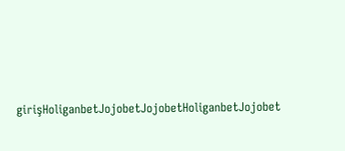girişHoliganbetJojobetJojobetHoliganbetJojobet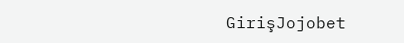GirişJojobet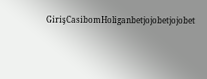GirişCasibomHoliganbetjojobetjojobet